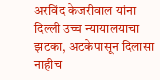अरविंद केजरीवाल यांना दिल्ली उच्च न्यायालयाचा झटका, अटकेपासून दिलासा नाहीच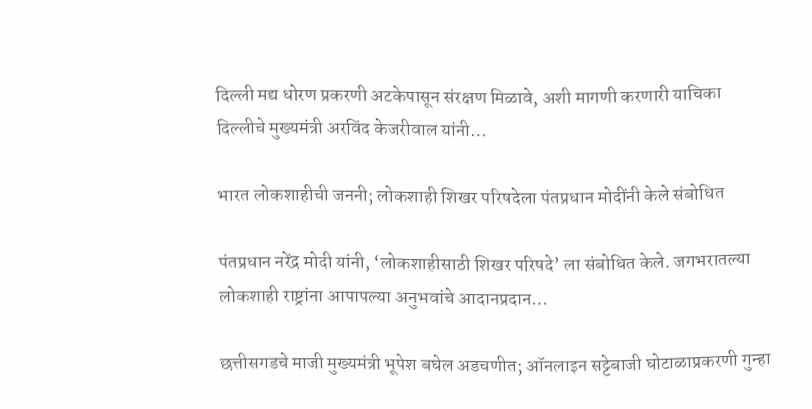दिल्‍ली मद्य धोरण प्रकरणी अटकेपासून संरक्षण मिळावे, अशी मागणी करणारी याचिका दिल्‍लीचे मुख्‍यमंत्री अरविंद केजरीवाल यांनी…

भारत लोकशाहीची जननी; लोकशाही शिखर परिषदेला पंतप्रधान मोदींनी केले संबोधित

पंतप्रधान नरेंद्र मोदी यांनी, ‘लोकशाहीसाठी शिखर परिषदे’ ला संबोधित केले. जगभरातल्या लोकशाही राष्ट्रांना आपापल्या अनुभवांचे आदानप्रदान…

छत्तीसगडचे माजी मुख्यमंत्री भूपेश बघेल अडचणीत; ऑनलाइन सट्टेबाजी घोटाळाप्रकरणी गुन्हा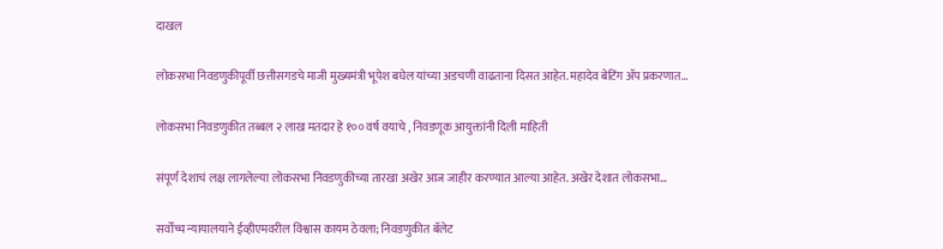दाखल

लोकसभा निवडणुकीपूर्वी छत्तीसगडचे माजी मुख्यमंत्री भूपेश बघेल यांच्या अडचणी वाढताना दिसत आहेत. महादेव बेटिंग ॲप प्रकरणात…

लोकसभा निवडणुकीत तब्बल २ लाख मतदार हे १०० वर्ष वयाचे , निवडणूक आयुक्तांनी दिली माहिती

संपूर्ण देशाचं लक्ष लागलेल्या लोकसभा निवडणुकीच्या तारखा अखेर आज जाहीर करण्यात आल्या आहेत. अखेर देशात लोकसभा…

सर्वोच्च न्यायालयाने ईव्हीएमवरील विश्वास कायम ठेवला; निवडणुकीत बॅलेट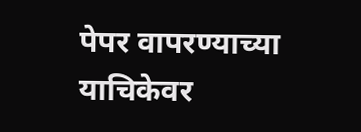पेपर वापरण्याच्या याचिकेवर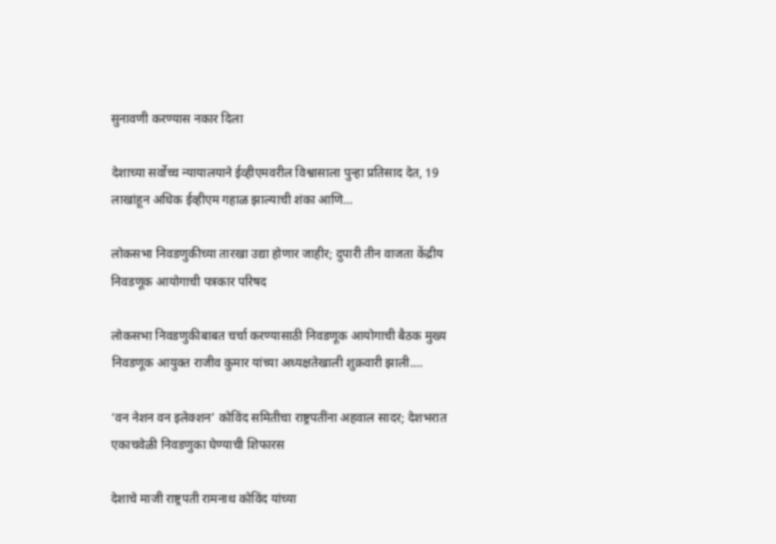सुनावणी करण्यास नकार दिला

देशाच्या सर्वोच्च न्यायालयाने ईव्हीएमवरील विश्वासाला पुन्हा प्रतिसाद देत, 19 लाखांहून अधिक ईव्हीएम गहाळ झाल्याची शंका आणि…

लोकसभा निवडणुकीच्या तारखा उद्या होणार जाहीर; दुपारी तीन वाजता केंद्रीय निवडणूक आयोगाची पत्रकार परिषद

लोकसभा निवडणुकीबाबत चर्चा करण्यासाठी निवडणूक आयोगाची बैठक मुख्य निवडणूक आयुक्त राजीव कुमार यांच्या अध्यक्षतेखाली शुक्रवारी झाली.…

‘वन नेशन वन इलेक्शन’ कोविंद समितीचा राष्ट्रपतींना अहवाल सादर; देशभरात एकाचवेळी निवडणुका घेण्याची शिफारस

देशाचे माजी राष्ट्रपती रामनाथ कोविंद यांच्या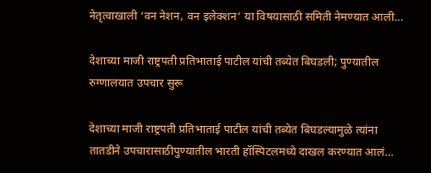नेतृत्वाखाली ‘वन नेशन, वन इलेक्शन’ या विषयासाठी समिती नेमण्यात आली…

देशाच्या माजी राष्ट्रपती प्रतिभाताई पाटील यांची तब्येत बिघडली; पुण्यातील रुग्णालयात उपचार सुरू

देशाच्या माजी राष्ट्रपती प्रतिभाताई पाटील यांची तब्येत बिघडल्यामुळे त्यांना तातडीने उपचारासाठीपुण्यातील भारती हॉस्पिटलमध्ये दाखल करण्यात आलं…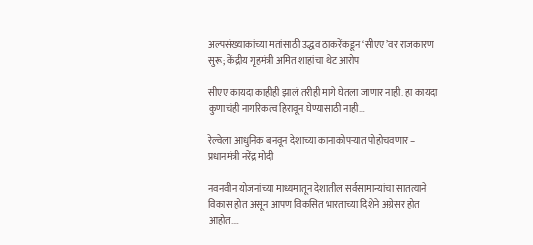अल्पसंख्याकांच्या मतांसाठी उद्धव ठाकरेंकडून ‘सीएए’वर राजकारण सुरू; केंद्रीय गृहमंत्री अमित शाहांचा थेट आरोप

सीएए कायदा काहीही झालं तरीही मागे घेतला जाणार नाही. हा कायदा कुणाचंही नागरिकत्व हिरावून घेण्यासाठी नाही…

रेल्वेला आधुनिक बनवून देशाच्या कानाकोपऱ्यात पोहोचवणार – प्रधानमंत्री नरेंद्र मोदी

नवनवीन योजनांच्या माध्यमातून देशातील सर्वसामान्यांचा सातत्याने विकास होत असून आपण विकसित भारताच्या दिशेने अग्रेसर होत आहोत.…